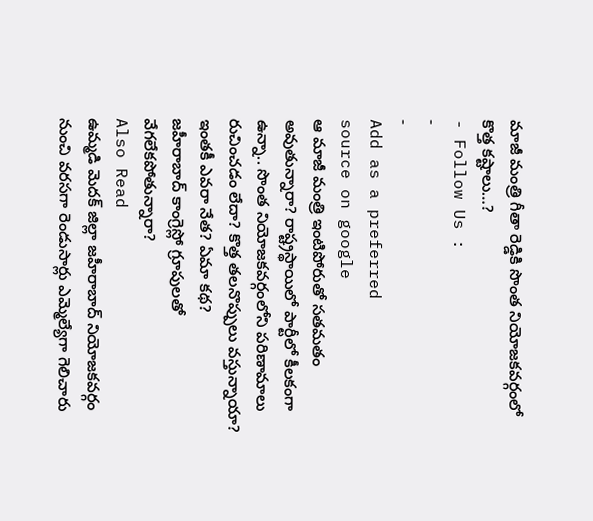మాజీ మంత్రి గీతా రెడ్డికి సొంత నియోజకవర్గంలో కొత్త కష్టాలు…?
- Follow Us :
-
-
Add as a preferred
source on google
ఆ మాజీ మంత్రి ఇంటిపోరుతో సతమతం అవుతున్నారా? రాష్ట్రస్థాయిలో పార్టీలో కీలకంగా ఉన్నా.. సొంత నియోజకవర్గంలోని పరిణామాలు రుచించడం లేదా? కొత్త తలనొప్పులు వస్తున్నాయా? ఇంతకీ ఎవరా నేత? ఏమా కథ?
జహీరాబాద్ కాంగ్రెస్లో గ్రూపులతో వేగలేకపోతున్నారా?
Also Read
ఉమ్మడి మెదక్ జిల్లా జహీరాబాద్ నియోజకవర్గం నుంచి వరసగా రెండుసార్లు ఎమ్మెల్యేగా గెలిచారు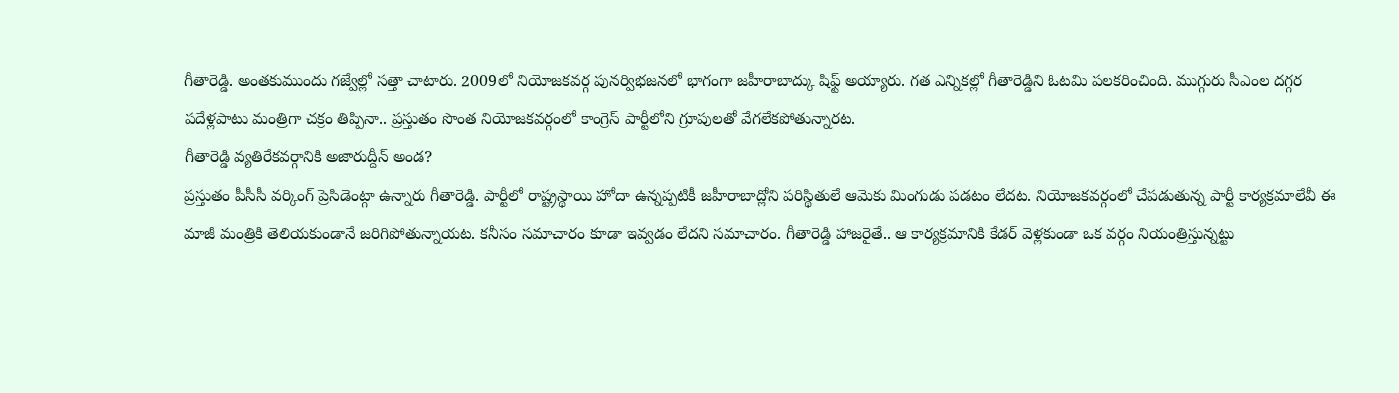గీతారెడ్డి. అంతకుముందు గజ్వేల్లో సత్తా చాటారు. 2009లో నియోజకవర్గ పునర్విభజనలో భాగంగా జహీరాబాద్కు షిఫ్ట్ అయ్యారు. గత ఎన్నికల్లో గీతారెడ్డిని ఓటమి పలకరించింది. ముగ్గురు సీఎంల దగ్గర పదేళ్లపాటు మంత్రిగా చక్రం తిప్పినా.. ప్రస్తుతం సొంత నియోజకవర్గంలో కాంగ్రెస్ పార్టీలోని గ్రూపులతో వేగలేకపోతున్నారట.
గీతారెడ్డి వ్యతిరేకవర్గానికి అజారుద్దీన్ అండ?
ప్రస్తుతం పీసీసీ వర్కింగ్ ప్రెసిడెంట్గా ఉన్నారు గీతారెడ్డి. పార్టీలో రాష్ట్రస్థాయి హోదా ఉన్నప్పటికీ జహీరాబాద్లోని పరిస్థితులే ఆమెకు మింగుడు పడటం లేదట. నియోజకవర్గంలో చేపడుతున్న పార్టీ కార్యక్రమాలేవీ ఈ మాజీ మంత్రికి తెలియకుండానే జరిగిపోతున్నాయట. కనీసం సమాచారం కూడా ఇవ్వడం లేదని సమాచారం. గీతారెడ్డి హాజరైతే.. ఆ కార్యక్రమానికి కేడర్ వెళ్లకుండా ఒక వర్గం నియంత్రిస్తున్నట్టు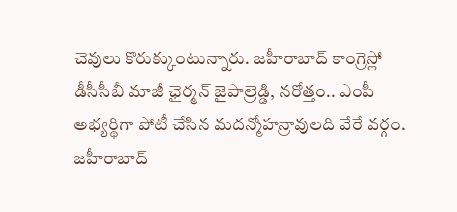చెవులు కొరుక్కుంటున్నారు. జహీరాబాద్ కాంగ్రెస్లో డీసీసీబీ మాజీ ఛైర్మన్ జైపాల్రెడ్డి, నరోత్తం.. ఎంపీ అభ్యర్థిగా పోటీ చేసిన మదన్మోహన్రావులది వేరే వర్గం. జహీరాబాద్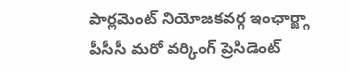పార్లమెంట్ నియోజకవర్గ ఇంఛార్జ్గా పీసీసీ మరో వర్కింగ్ ప్రెసిడెంట్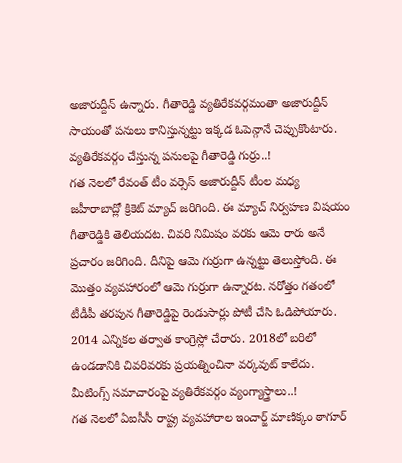అజారుద్దీన్ ఉన్నారు. గీతారెడ్డి వ్యతిరేకవర్గమంతా అజారుద్దీన్ సాయంతో పనులు కానిస్తున్నట్టు ఇక్కడ ఓపెన్గానే చెప్పుకొంటారు.
వ్యతిరేకవర్గం చేస్తున్న పనులపై గీతారెడ్డి గుర్రు..!
గత నెలలో రేవంత్ టీం వర్సెస్ అజారుద్దీన్ టీంల మధ్య జహీరాబాద్లో క్రికెట్ మ్యాచ్ జరిగింది. ఈ మ్యాచ్ నిర్వహణ విషయం గీతారెడ్డికి తెలియదట. చివరి నిమిషం వరకు ఆమె రారు అనే ప్రచారం జరిగింది. దీనిపై ఆమె గుర్రుగా ఉన్నట్టు తెలుస్తోంది. ఈ మొత్తం వ్యవహారంలో ఆమె గుర్రుగా ఉన్నారట. నరోత్తం గతంలో టీడీపీ తరపున గీతారెడ్డిపై రెండుసార్లు పోటీ చేసి ఓడిపోయారు. 2014 ఎన్నికల తర్వాత కాంగ్రెస్లో చేరారు. 2018లో బరిలో ఉండడానికి చివరివరకు ప్రయత్నించినా వర్కవుట్ కాలేదు.
మీటింగ్స్ సమాచారంపై వ్యతిరేకవర్గం వ్యంగ్యాస్త్రాలు..!
గత నెలలో ఏఐసీసీ రాష్ట్ర వ్యవహారాల ఇంచార్జ్ మాణిక్కం ఠాగూర్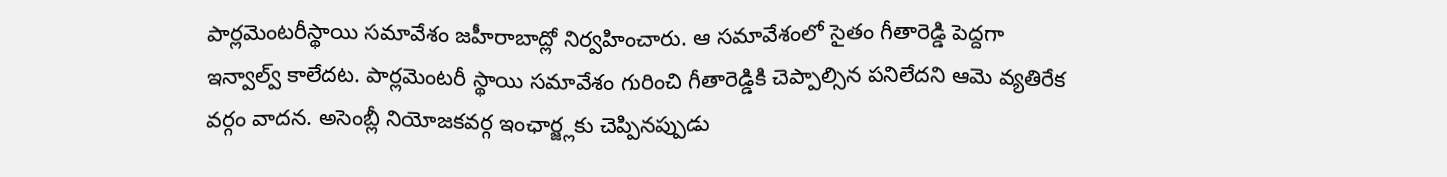పార్లమెంటరీస్థాయి సమావేశం జహీరాబాద్లో నిర్వహించారు. ఆ సమావేశంలో సైతం గీతారెడ్డి పెద్దగా ఇన్వాల్వ్ కాలేదట. పార్లమెంటరీ స్థాయి సమావేశం గురించి గీతారెడ్డికి చెప్పాల్సిన పనిలేదని ఆమె వ్యతిరేక వర్గం వాదన. అసెంబ్లీ నియోజకవర్గ ఇంఛార్జ్లకు చెప్పినప్పుడు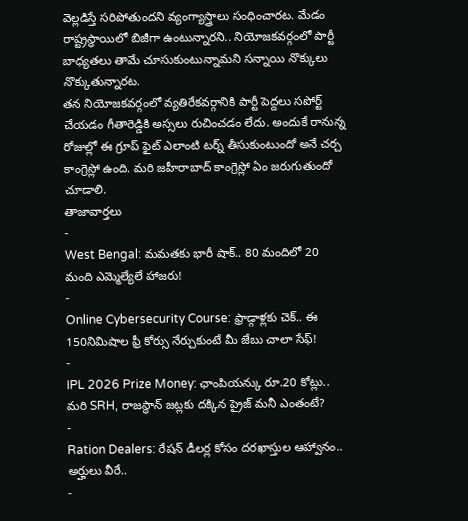వెల్లడిస్తే సరిపోతుందని వ్యంగ్యాస్త్రాలు సంధించారట. మేడం రాష్ట్రస్థాయిలో బిజీగా ఉంటున్నారని.. నియోజకవర్గంలో పార్టీ బాధ్యతలు తామే చూసుకుంటున్నామని సన్నాయి నొక్కులు నొక్కుతున్నారట.
తన నియోజకవర్గంలో వ్యతిరేకవర్గానికి పార్టీ పెద్దలు సపోర్ట్ చేయడం గీతారెడ్డికి అస్సలు రుచించడం లేదు. అందుకే రానున్న రోజుల్లో ఈ గ్రూప్ ఫైట్ ఎలాంటి టర్న్ తీసుకుంటుందో అనే చర్చ కాంగ్రెస్లో ఉంది. మరి జహీరాబాద్ కాంగ్రెస్లో ఏం జరుగుతుందో చూడాలి.
తాజావార్తలు
-
West Bengal: మమతకు భారీ షాక్.. 80 మందిలో 20 మంది ఎమ్మెల్యేలే హాజరు!
-
Online Cybersecurity Course: ఫ్రాడ్గాళ్లకు చెక్.. ఈ 150నిమిషాల ఫ్రీ కోర్సు నేర్చుకుంటే మీ జేబు చాలా సేఫ్!
-
IPL 2026 Prize Money: ఛాంపియన్కు రూ.20 కోట్లు.. మరి SRH, రాజస్థాన్ జట్లకు దక్కిన ప్రైజ్ మనీ ఎంతంటే?
-
Ration Dealers: రేషన్ డీలర్ల కోసం దరఖాస్తుల ఆహ్వానం.. అర్హులు వీరే..
-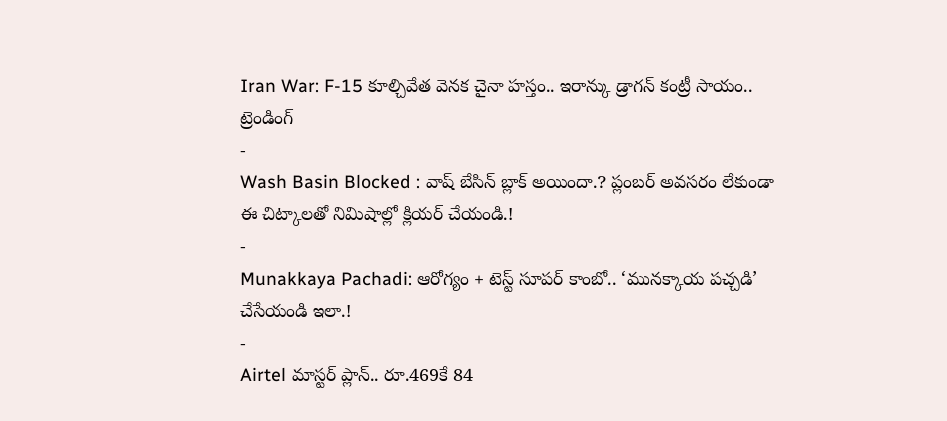Iran War: F-15 కూల్చివేత వెనక చైనా హస్తం.. ఇరాన్కు డ్రాగన్ కంట్రీ సాయం..
ట్రెండింగ్
-
Wash Basin Blocked : వాష్ బేసిన్ బ్లాక్ అయిందా.? ప్లంబర్ అవసరం లేకుండా ఈ చిట్కాలతో నిమిషాల్లో క్లియర్ చేయండి.!
-
Munakkaya Pachadi: ఆరోగ్యం + టెస్ట్ సూపర్ కాంబో.. ‘మునక్కాయ పచ్చడి’ చేసేయండి ఇలా.!
-
Airtel మాస్టర్ ప్లాన్.. రూ.469కే 84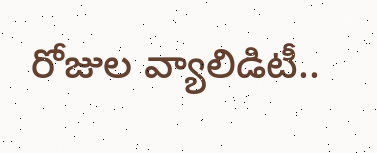రోజుల వ్యాలిడిటీ..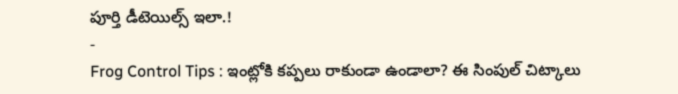పూర్తి డీటెయిల్స్ ఇలా.!
-
Frog Control Tips : ఇంట్లోకి కప్పలు రాకుండా ఉండాలా? ఈ సింపుల్ చిట్కాలు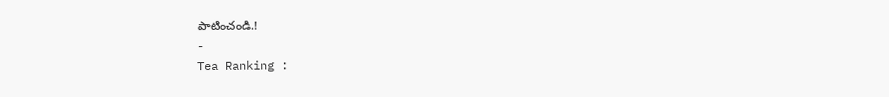పాటించండి.!
-
Tea Ranking :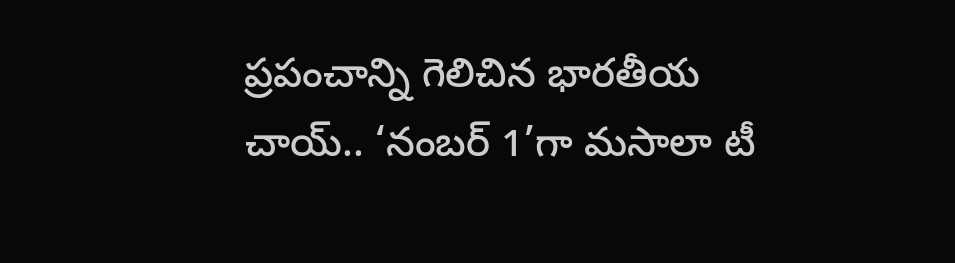ప్రపంచాన్ని గెలిచిన భారతీయ చాయ్.. ‘నంబర్ 1’గా మసాలా టీ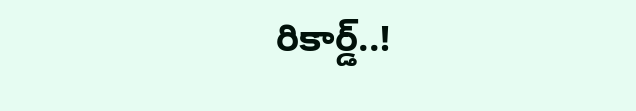రికార్డ్..!